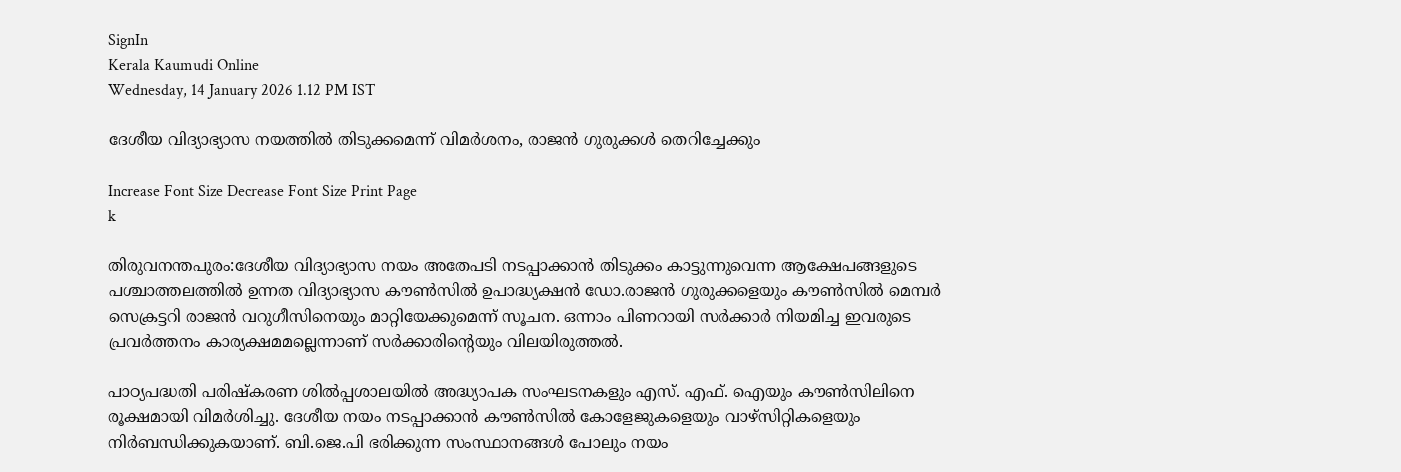SignIn
Kerala Kaumudi Online
Wednesday, 14 January 2026 1.12 PM IST

ദേശീയ വിദ്യാഭ്യാസ നയത്തിൽ തിടുക്കമെന്ന് വിമർശനം, രാജൻ ഗുരുക്കൾ തെറിച്ചേക്കും

Increase Font Size Decrease Font Size Print Page
k

തിരുവനന്തപുരം:ദേശീയ വിദ്യാഭ്യാസ നയം അതേപടി നടപ്പാക്കാൻ തിടുക്കം കാട്ടുന്നുവെന്ന ആക്ഷേപങ്ങളുടെ പശ്ചാത്തലത്തിൽ ഉന്നത വിദ്യാഭ്യാസ കൗൺസിൽ ഉപാദ്ധ്യക്ഷൻ ഡോ.രാജൻ ഗുരുക്കളെയും കൗൺസിൽ മെമ്പർ സെക്രട്ടറി രാജൻ വറുഗീസിനെയും മാറ്റിയേക്കുമെന്ന് സൂചന. ഒന്നാം പിണറായി സർക്കാർ നിയമിച്ച ഇവരുടെ പ്രവർത്തനം കാര്യക്ഷമമല്ലെന്നാണ് സർക്കാരിന്റെയും വിലയിരുത്തൽ.

പാഠ്യപദ്ധതി പരിഷ്‌കരണ ശിൽപ്പശാലയിൽ അദ്ധ്യാപക സംഘടനകളും എസ്. എഫ്. ഐയും കൗൺസിലിനെ രൂക്ഷമായി വിമർശിച്ചു. ദേശീയ നയം നടപ്പാക്കാൻ കൗൺസിൽ കോളേജുകളെയും വാഴ്സിറ്റികളെയും നിർബന്ധിക്കുകയാണ്. ബി.ജെ.പി ഭരിക്കുന്ന സംസ്ഥാനങ്ങൾ പോലും നയം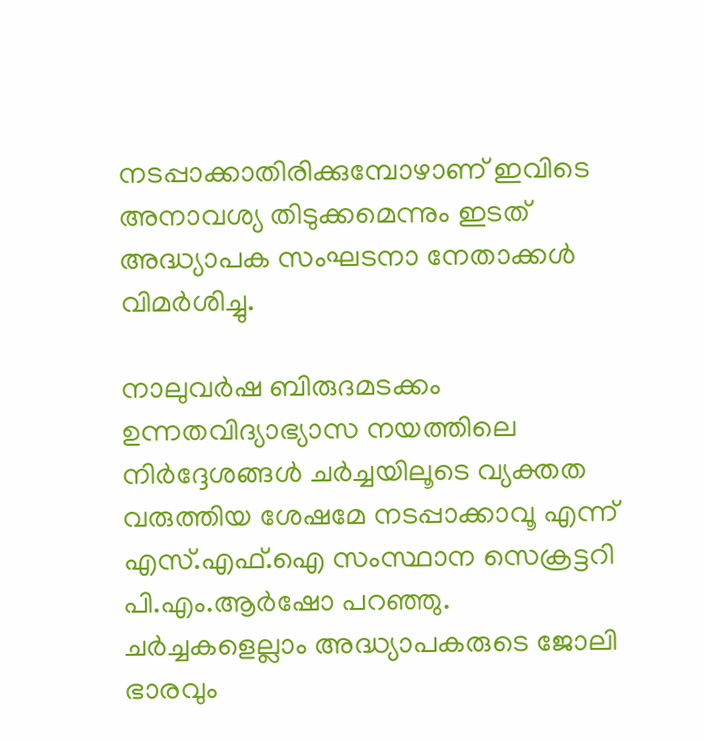നടപ്പാക്കാതിരിക്കുമ്പോഴാണ് ഇവിടെ അനാവശ്യ തിടുക്കമെന്നും ഇടത് അദ്ധ്യാപക സംഘടനാ നേതാക്കൾ വിമർശിച്ചു.

നാലുവർഷ ബിരുദമടക്കം ഉന്നതവിദ്യാഭ്യാസ നയത്തിലെ നിർദ്ദേശങ്ങൾ ചർച്ചയിലൂടെ വ്യക്തത വരുത്തിയ ശേഷമേ നടപ്പാക്കാവൂ എന്ന് എസ്.എഫ്.ഐ സംസ്ഥാന സെക്രട്ടറി പി.എം.ആർഷോ പറഞ്ഞു. ചർച്ചകളെല്ലാം അദ്ധ്യാപകരുടെ ജോലി ഭാരവും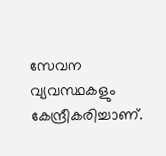സേവന വ്യവസ്ഥകളും കേന്ദ്രീകരിച്ചാണ്.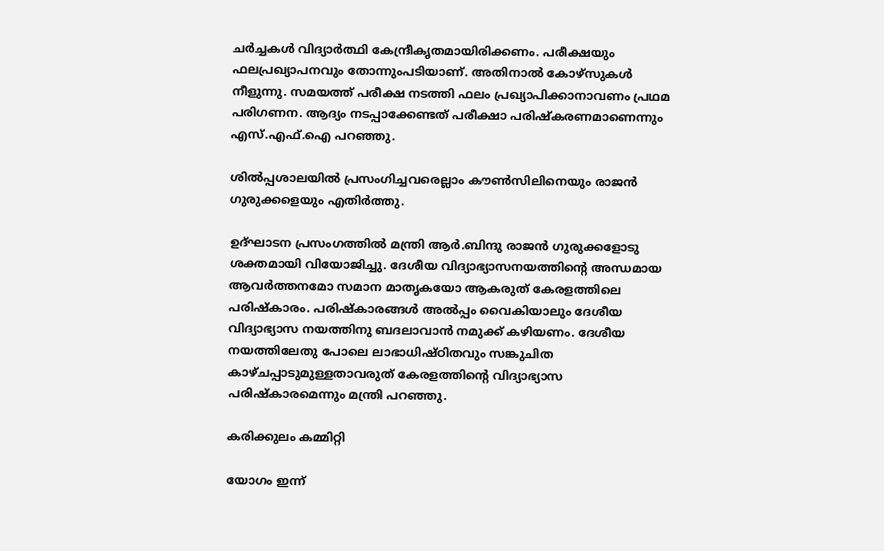ചർച്ചകൾ വിദ്യാർത്ഥി കേന്ദ്രീകൃതമായിരിക്കണം. പരീക്ഷയും ഫലപ്രഖ്യാപനവും തോന്നുംപടിയാണ്. അതിനാൽ കോഴ്സുകൾ നീളുന്നു. സമയത്ത് പരീക്ഷ നടത്തി ഫലം പ്രഖ്യാപിക്കാനാവണം പ്രഥമ പരിഗണന. ആദ്യം നടപ്പാക്കേണ്ടത് പരീക്ഷാ പരിഷ്‌കരണമാണെന്നും എസ്.എഫ്.ഐ പറഞ്ഞു.

ശിൽപ്പശാലയിൽ പ്രസംഗിച്ചവരെല്ലാം കൗൺസിലിനെയും രാജൻ ഗുരുക്കളെയും എതിർത്തു.

ഉദ്ഘാടന പ്രസംഗത്തിൽ മന്ത്രി ആർ.ബിന്ദു രാജൻ ഗുരുക്കളോടു ശക്തമായി വിയോജിച്ചു. ദേശീയ വിദ്യാഭ്യാസനയത്തിന്റെ അന്ധമായ ആവർത്തനമോ സമാന മാതൃകയോ ആകരുത് കേരളത്തിലെ പരിഷ്കാരം. പരിഷ്കാരങ്ങൾ അൽപ്പം വൈകിയാലും ദേശീയ വിദ്യാഭ്യാസ നയത്തിനു ബദലാവാൻ നമുക്ക് കഴിയണം. ദേശീയ നയത്തിലേതു പോലെ ലാഭാധിഷ്ഠിതവും സങ്കുചിത കാഴ്ചപ്പാടുമുള്ളതാവരുത് കേരളത്തിന്റെ വിദ്യാഭ്യാസ പരിഷ്‌കാരമെന്നും മന്ത്രി പറഞ്ഞു.

കരിക്കുലം കമ്മിറ്റി

യോഗം ഇന്ന്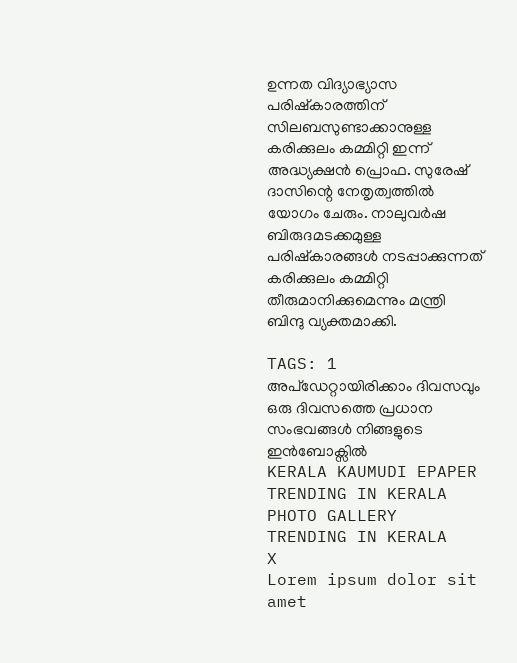ഉന്നത വിദ്യാഭ്യാസ പരിഷ്‌കാരത്തിന് സിലബസുണ്ടാക്കാനുള്ള കരിക്കുലം കമ്മിറ്റി ഇന്ന് അദ്ധ്യക്ഷൻ പ്രൊഫ. സുരേഷ് ദാസിന്റെ നേതൃത്വത്തിൽ യോഗം ചേരും. നാലുവർഷ ബിരുദമടക്കമുള്ള പരിഷ്കാരങ്ങൾ നടപ്പാക്കുന്നത് കരിക്കുലം കമ്മിറ്റി തീരുമാനിക്കുമെന്നും മന്ത്രി ബിന്ദു വ്യക്തമാക്കി.

TAGS: 1
അപ്ഡേറ്റായിരിക്കാം ദിവസവും
ഒരു ദിവസത്തെ പ്രധാന സംഭവങ്ങൾ നിങ്ങളുടെ ഇൻബോക്സിൽ
KERALA KAUMUDI EPAPER
TRENDING IN KERALA
PHOTO GALLERY
TRENDING IN KERALA
X
Lorem ipsum dolor sit amet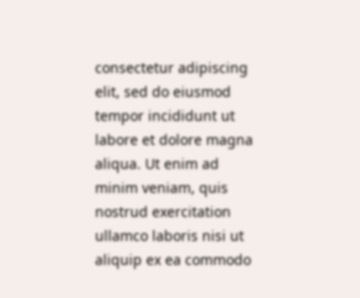consectetur adipiscing elit, sed do eiusmod tempor incididunt ut labore et dolore magna aliqua. Ut enim ad minim veniam, quis nostrud exercitation ullamco laboris nisi ut aliquip ex ea commodo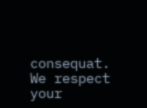consequat.
We respect your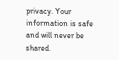privacy. Your information is safe and will never be shared.